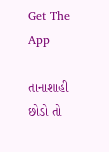Get The App

તાનાશાહી છોડો તો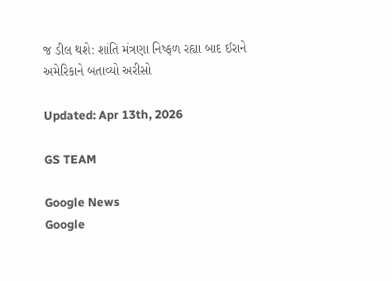જ ડીલ થશે: શાંતિ મંત્રણા નિષ્ફળ રહ્યા બાદ ઈરાને અમેરિકાને બતાવ્યો અરીસો

Updated: Apr 13th, 2026

GS TEAM

Google News
Google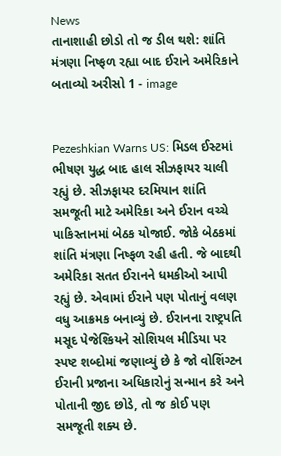News
તાનાશાહી છોડો તો જ ડીલ થશે: શાંતિ મંત્રણા નિષ્ફળ રહ્યા બાદ ઈરાને અમેરિકાને બતાવ્યો અરીસો 1 - image


Pezeshkian Warns US: મિડલ ઈસ્ટમાં ભીષણ યુદ્ધ બાદ હાલ સીઝફાયર ચાલી રહ્યું છે. સીઝફાયર દરમિયાન શાંતિ સમજૂતી માટે અમેરિકા અને ઈરાન વચ્ચે પાકિસ્તાનમાં બેઠક યોજાઈ. જોકે બેઠકમાં શાંતિ મંત્રણા નિષ્ફળ રહી હતી. જે બાદથી અમેરિકા સતત ઈરાનને ધમકીઓ આપી રહ્યું છે. એવામાં ઈરાને પણ પોતાનું વલણ વધુ આક્રમક બનાવ્યું છે. ઈરાનના રાષ્ટ્રપતિ મસૂદ પેજેશ્કિયને સોશિયલ મીડિયા પર સ્પષ્ટ શબ્દોમાં જણાવ્યું છે કે જો વોશિંગ્ટન ઈરાની પ્રજાના અધિકારોનું સન્માન કરે અને પોતાની જીદ છોડે, તો જ કોઈ પણ સમજૂતી શક્ય છે.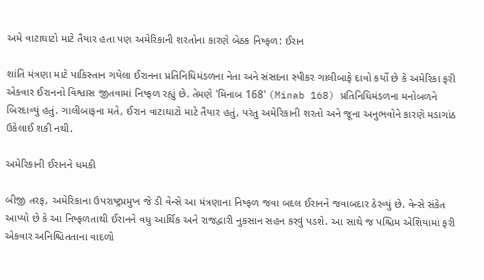અમે વાટાઘાટો માટે તૈયાર હતા પણ અમેરિકાની શરતોના કારણે બેઠક નિષ્ફળ: ઈરાન

શાંતિ મંત્રણા માટે પાકિસ્તાન ગયેલા ઈરાનના પ્રતિનિધિમંડળના નેતા અને સંસદના સ્પીકર ગાલીબાફે દાવો કર્યો છે કે અમેરિકા ફરી એકવાર ઈરાનનો વિશ્વાસ જીતવામાં નિષ્ફળ રહ્યું છે. તેમણે 'મિનાબ 168' (Minab 168) પ્રતિનિધિમંડળના મનોબળને બિરદાવ્યું હતું. ગાલીબાફના મતે, ઈરાન વાટાઘાટો માટે તૈયાર હતું, પરંતુ અમેરિકાની શરતો અને જૂના અનુભવોને કારણે મડાગાંઠ ઉકેલાઈ શકી નથી.

અમેરિકાની ઈરાનને ધમકી

બીજી તરફ, અમેરિકાના ઉપરાષ્ટ્રપ્રમુખ જે ડી વેન્સે આ મંત્રણાના નિષ્ફળ જવા બદલ ઈરાનને જવાબદાર ઠેરવ્યું છે. વેન્સે સંકેત આપ્યો છે કે આ નિષ્ફળતાથી ઈરાનને વધુ આર્થિક અને રાજદ્વારી નુકસાન સહન કરવું પડશે. આ સાથે જ પશ્ચિમ એશિયામાં ફરી એકવાર અનિશ્ચિતતાના વાદળો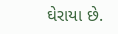ઘેરાયા છે.